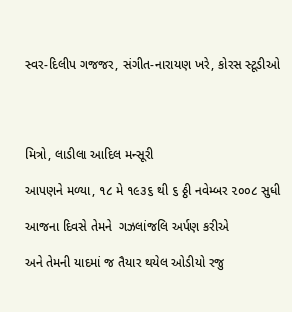સ્વર-દિલીપ ગજજર, સંગીત-નારાયણ ખરે, કોરસ સ્ટૂડીઓ




મિત્રો, લાડીલા આદિલ મન્સૂરી

આપણને મળ્યા, ૧૮ મે ૧૯૩૬ થી ૬ ઠ્ઠી નવેમ્બર ૨૦૦૮ સુધી

આજના દિવસે તેમને  ગઝલાંજલિ અર્પણ કરીએ

અને તેમની યાદમાં જ તૈયાર થયેલ ઓડીયો રજુ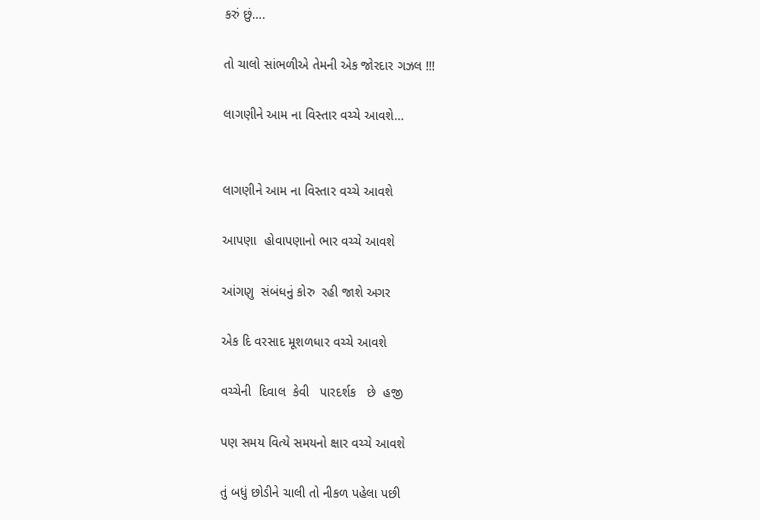કરું છું….

તો ચાલો સાંભળીએ તેમની એક જોરદાર ગઝલ !!!

લાગણીને આમ ના વિસ્તાર વચ્ચે આવશે…


લાગણીને આમ ના વિસ્તાર વચ્ચે આવશે

આપણા  હોવાપણાનો ભાર વચ્ચે આવશે

આંગણુ  સંબંધનું કોરુ  રહી જાશે અગર

એક દિ વરસાદ મૂશળધાર વચ્ચે આવશે

વચ્ચેની  દિવાલ  કેવી   પારદર્શક   છે  હજી

પણ સમય વિત્યે સમયનો ક્ષાર વચ્ચે આવશે

તું બધું છોડીને ચાલી તો નીકળ પહેલા પછી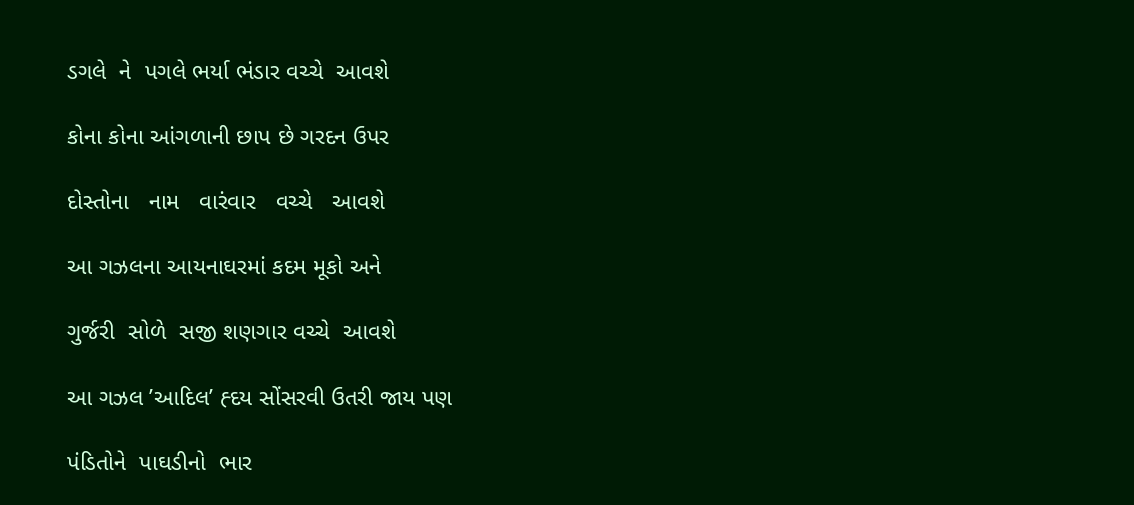ડગલે  ને  પગલે ભર્યા ભંડાર વચ્ચે  આવશે

કોના કોના આંગળાની છાપ છે ગરદન ઉપર

દોસ્તોના   નામ   વારંવાર   વચ્ચે   આવશે

આ ગઝલના આયનાઘરમાં કદમ મૂકો અને

ગુર્જરી  સોળે  સજી શણગાર વચ્ચે  આવશે

આ ગઝલ ’આદિલ’ હ્દય સોંસરવી ઉતરી જાય પણ

પંડિતોને  પાઘડીનો  ભાર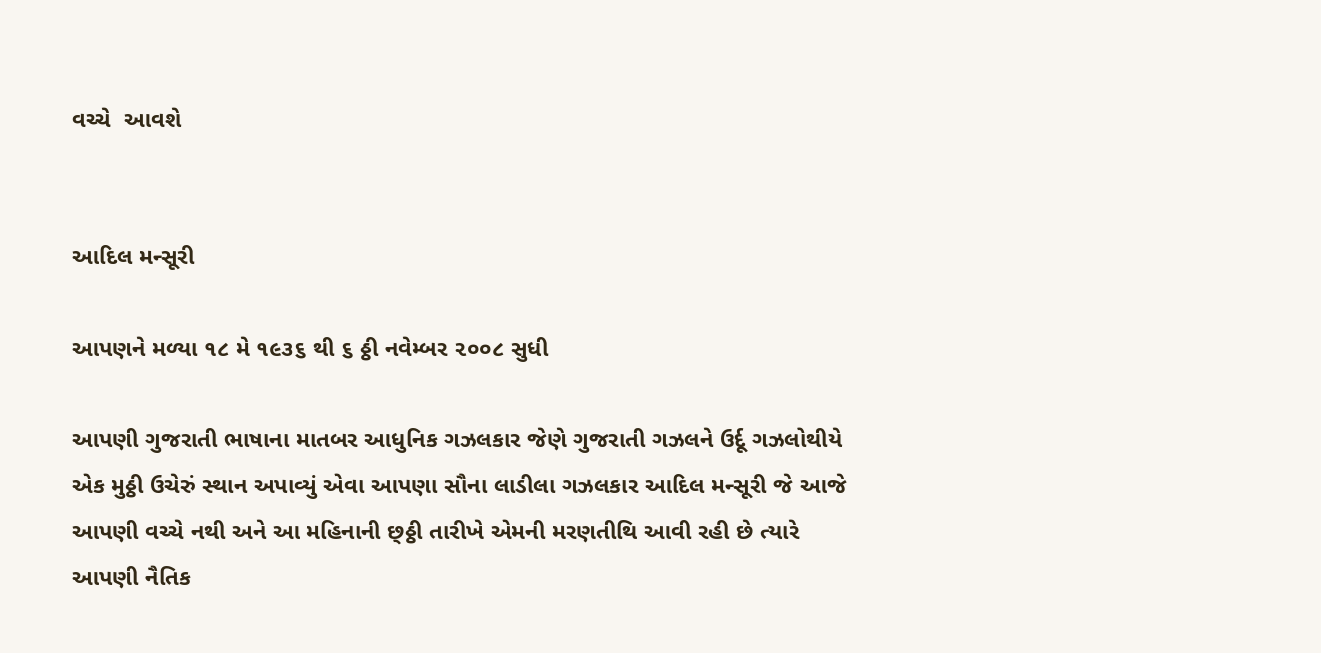વચ્ચે  આવશે


આદિલ મન્સૂરી

આપણને મળ્યા ૧૮ મે ૧૯૩૬ થી ૬ ઠ્ઠી નવેમ્બર ૨૦૦૮ સુધી

આપણી ગુજરાતી ભાષાના માતબર આધુનિક ગઝલકાર જેણે ગુજરાતી ગઝલને ઉર્દૂ ગઝલોથીયે એક મુઠ્ઠી ઉચેરું સ્થાન અપાવ્યું એવા આપણા સૌના લાડીલા ગઝલકાર આદિલ મન્સૂરી જે આજે આપણી વચ્ચે નથી અને આ મહિનાની છ્ઠ્ઠી તારીખે એમની મરણતીથિ આવી રહી છે ત્યારે આપણી નૈતિક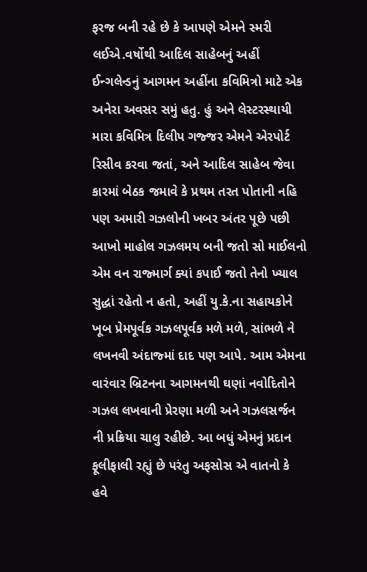ફરજ બની રહે છે કે આપણે એમને સ્મરી લઈએ.વર્ષોથી આદિલ સાહેબનું અહીં ઈન્ગલેન્ડનું આગમન અહીંના કવિમિત્રો માટે એક અનેરા અવસર સમું હતુ. હું અને લેસ્ટરસ્થાયી મારા કવિમિત્ર દિલીપ ગજ્જર એમને એરપોર્ટ રિસીવ કરવા જતાં, અને આદિલ સાહેબ જેવા કારમાં બેઠક જમાવે કે પ્રથમ તરત પોતાની નહિ પણ અમારી ગઝલોની ખબર અંતર પૂછે પછી આખો માહોલ ગઝલમય બની જતો સો માઈલનો એમ વન રાજ્માર્ગ ક્યાં કપાઈ જતો તેનો ખ્યાલ સુદ્ધાં રહેતો ન હતો, અહીં યુ.કે.ના સહાયકોને ખૂબ પ્રેમપૂર્વક ગઝલપૂર્વક મળે મળે, સાંભળે ને લખનવી અંદાજ્માં દાદ પણ આપે. આમ એમના વારંવાર બ્રિટનના આગમનથી ઘણાં નવોદિતોને ગઝલ લખવાની પ્રેરણા મળી અને ગઝલસર્જન ની પ્રક્રિયા ચાલુ રહીછે. આ બધું એમનું પ્રદાન ફૂલીફાલી રહ્યું છે પરંતુ અફસોસ એ વાતનો કે હવે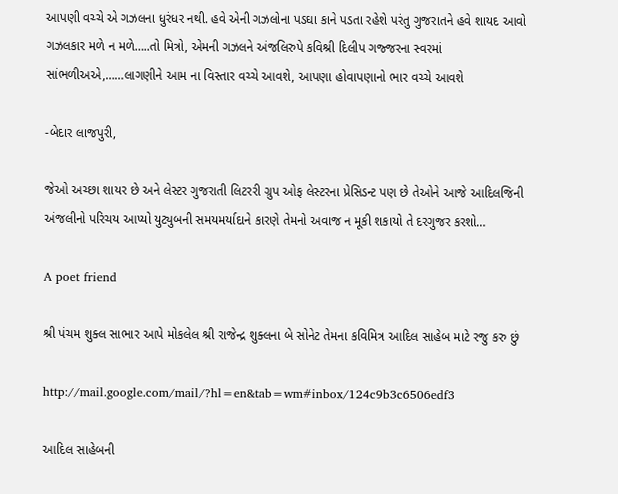આપણી વચ્ચે એ ગઝલના ધુરંધર નથી. હવે એની ગઝલોના પડઘા કાને પડતા રહેશે પરંતુ ગુજરાતને હવે શાયદ આવો ગઝલકાર મળે ન મળે…..તો મિત્રો, એમની ગઝલને અંજલિરુપે કવિશ્રી દિલીપ ગજ્જરના સ્વરમાં સાંભળીઅએ,……લાગણીને આમ ના વિસ્તાર વચ્ચે આવશે, આપણા હોવાપણાનો ભાર વચ્ચે આવશે

-બેદાર લાજપુરી,

જેઓ અચ્છા શાયર છે અને લેસ્ટર ગુજરાતી લિટરરી ગ્રુપ ઓફ લેસ્ટરના પ્રેસિડન્ટ પણ છે તેઓને આજે આદિલજિની અંજલીનો પરિચય આપ્યો યુટ્યુબની સમયમર્યાદાને કારણે તેમનો અવાજ ન મૂકી શકાયો તે દરગુજર કરશો…

A poet friend

શ્રી પંચમ શુક્લ સાભાર આપે મોકલેલ શ્રી રાજેન્દ્ર શુક્લના બે સોનેટ તેમના કવિમિત્ર આદિલ સાહેબ માટે રજુ કરુ છું

http://mail.google.com/mail/?hl=en&tab=wm#inbox/124c9b3c6506edf3

આદિલ સાહેબની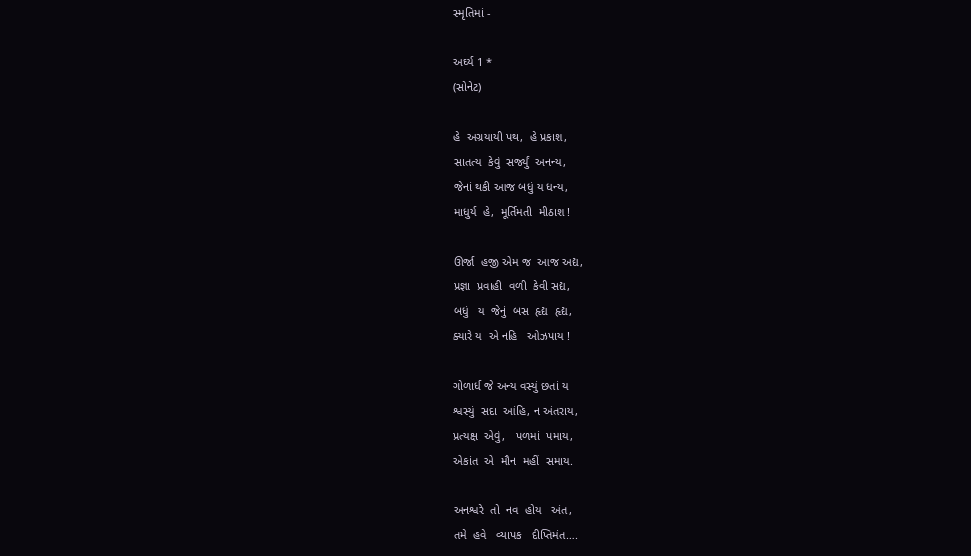સ્મૃતિમાં -

અર્ઘ્ય 1 *
(સોનેટ)

હે  અગ્રયાયી પથ,  હે પ્રકાશ,
સાતત્ય  કેવું  સર્જ્યું  અનન્ય,
જેનાં થકી આજ બધું ય ધન્ય,
માધુર્ય  હે,  મૂર્તિમતી  મીઠાશ !

ઊર્જા  હજી એમ જ  આજ અદ્ય,
પ્રજ્ઞા  પ્રવાહી  વળી  કેવી સદ્ય,
બધું   ય  જેનું  બસ  હૃદ્ય  હૃદ્ય,
ક્યારે ય  એ નહિ   ઓઝપાય !

ગોળાર્ધ જે અન્ય વસ્યું છતાં ય
શ્વસ્યું  સદા  આંહિ, ન અંતરાય,
પ્રત્યક્ષ  એવું,   પળમાં  પમાય,
એકાંત  એ  મૌન  મહીં  સમાય.

અનશ્વરે  તો  નવ  હોય   અંત,
તમે  હવે   વ્યાપક   દીપ્તિમંત….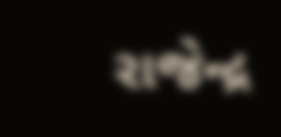રાજેન્દ્ર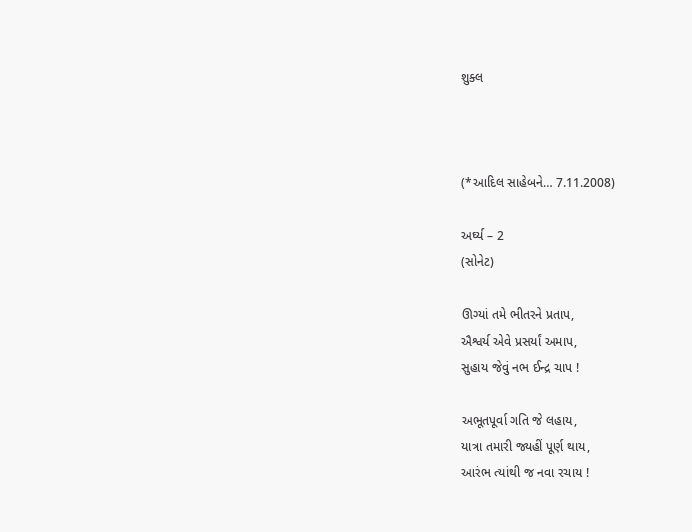શુક્લ



(*આદિલ સાહેબને… 7.11.2008)

અર્ઘ્ય – 2
(સોનેટ)

ઊગ્યાં તમે ભીતરને પ્રતાપ,
ઐશ્વર્ય એવે પ્રસર્યાં અમાપ,
સુહાય જેવું નભ ઈન્દ્ર ચાપ !

અભૂતપૂર્વા ગતિ જે લહાય,
યાત્રા તમારી જ્યહીં પૂર્ણ થાય,
આરંભ ત્યાંથી જ નવા રચાય !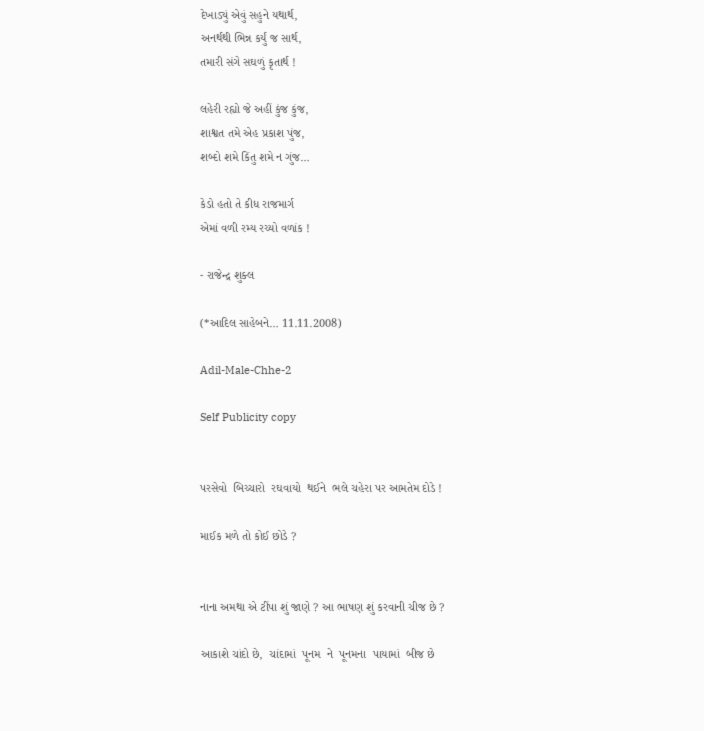દેખાડ્યું એવું સહુને યથાર્થ,
અનર્થથી ભિન્ન કર્યું જ સાર્થ,
તમારી સંગે સઘળું કૃતાર્થ !

લહેરી રહ્યો જે અહીં કુંજ કુંજ,
શાશ્વત તમે એહ પ્રકાશ પુંજ,
શબ્દો શમે કિંતુ શમે ન ગુંજ…

કેડો હતો તે કીધ રાજમાર્ગ
એમાં વળી રમ્ય રચ્યો વળાંક !

- રાજેન્દ્ર શુક્લ

(*આદિલ સાહેબને… 11.11.2008)

Adil-Male-Chhe-2

Self Publicity copy


પરસેવો  બિચ્ચારો  રઘવાયો  થઈને  ભલે ચહેરા પર આમતેમ દોડે !

માઈક મળે તો કોઈ છોડે ?


નાના અમથા એ ટીંપા શું જાણે ? આ ભાષણ શું કરવાની ચીજ છે ?

આકાશે ચાંદો છે,  ચાંદામાં  પૂનમ  ને  પૂનમના  પાયામાં  બીજ છે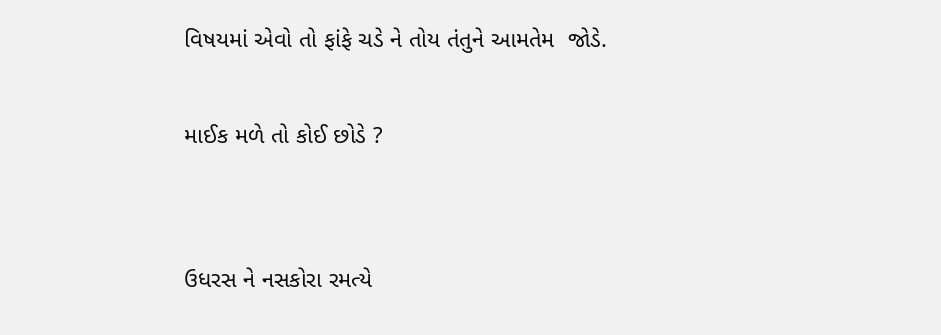વિષયમાં એવો તો ફાંફે ચડે ને તોય તંતુને આમતેમ  જોડે.

માઈક મળે તો કોઈ છોડે ?


ઉધરસ ને નસકોરા રમત્યે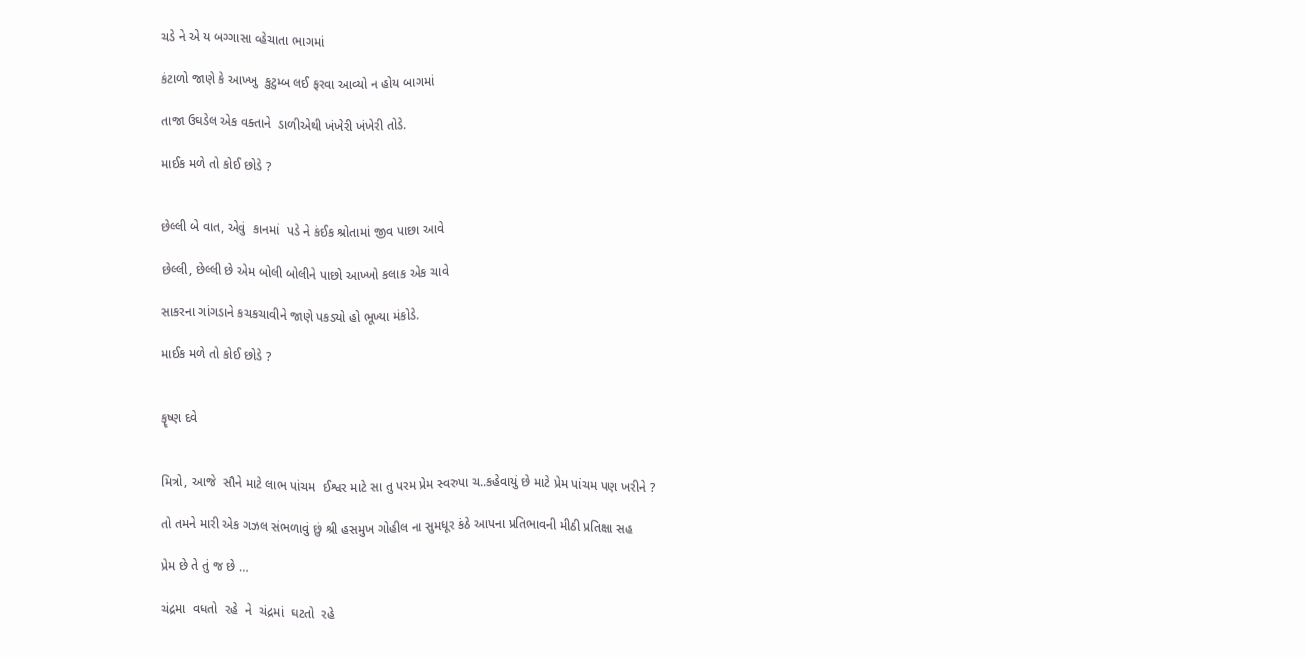ચડે ને એ ય બગ્ગાસા વ્હેચાતા ભાગમાં

કંટાળો જાણે કે આખ્ખુ  કુટુમ્બ લઈ ફરવા આવ્યો ન હોય બાગમાં

તાજા ઉઘડેલ એક વક્તાને  ડાળીએથી ખંખેરી ખંખેરી તોડે.

માઈક મળે તો કોઈ છોડે ?


છેલ્લી બે વાત, એવું  કાનમાં  પડે ને કંઈક શ્રોતામાં જીવ પાછા આવે

છેલ્લી, છેલ્લી છે એમ બોલી બોલીને પાછો આખ્ખો કલાક એક ચાવે

સાકરના ગાંગડાને કચકચાવીને જાણે પકડ્યો હો ભૂખ્યા મંકોડે.

માઈક મળે તો કોઈ છોડે ?


કૄષ્ણ દવે


મિત્રો, આજે  સૌને માટે લાભ પાંચમ  ઈશ્વર માટે સા તુ પરમ પ્રેમ સ્વરુપા ચ..કહેવાયું છે માટે પ્રેમ પાંચમ પણ ખરીને ?

તો તમને મારી એક ગઝલ સંભળાવું છું શ્રી હસમુખ ગોહીલ ના સુમધૂર કંઠે આપના પ્રતિભાવની મીઠી પ્રતિક્ષા સહ

પ્રેમ છે તે તું જ છે …

ચંદ્રમા  વધતો  રહે  ને  ચંદ્રમાં  ઘટતો  રહે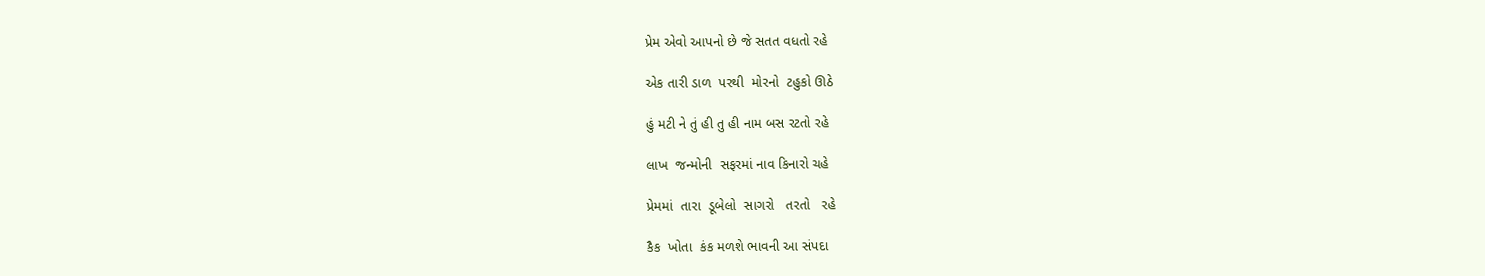પ્રેમ એવો આપનો છે જે સતત વધતો રહે

એક તારી ડાળ  પરથી  મોરનો  ટહુકો ઊઠે

હું મટી ને તું હી તુ હી નામ બસ રટતો રહે

લાખ  જન્મોની  સફરમાં નાવ કિનારો ચહે

પ્રેમમાં  તારા  ડૂબેલો  સાગરો   તરતો   રહે

કૈક  ખોતા  કંક મળશે ભાવની આ સંપદા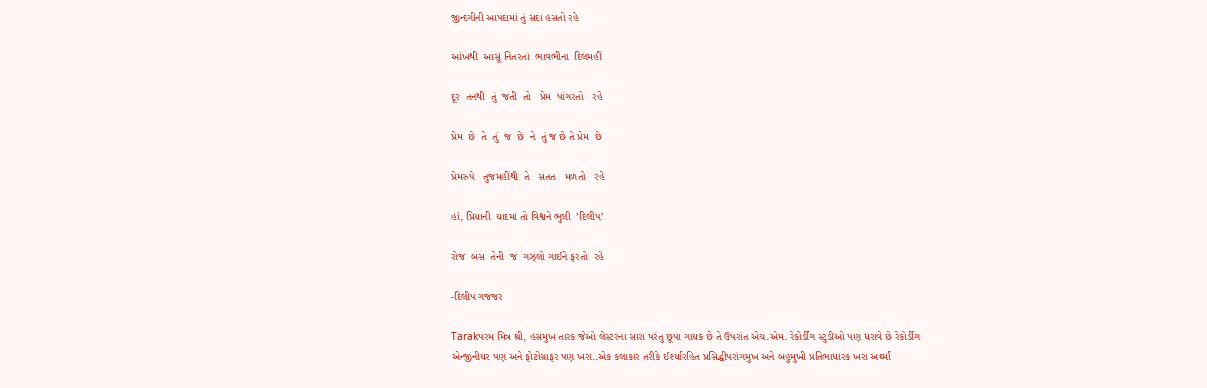જીન્દગીની આપદામાં તું સદા હસતો રહે

આંખથી  આસૂં નિતરતાં  ભાવભીના  દિલમહીં

દૂર  તનથી  તું  જતી  તો   પ્રેમ  પાંગરતો   રહે

પ્રેમ  છે  તે  તું  જ  છે  ને  તું જ છે તે પ્રેમ  છે

પ્રેમરુપે   તુજમહીંથી  તે   સતત   મળતો   રહે

હાં, પ્રિયાની  યાદમાં તો વિશ્વને ભુલી  ’દિલીપ’

રોજ  બસ  તેની  જ  ગઝ્લો ગાઈને ફરતો  રહે

-દિલીપ ગજજર

Tarakપરમ મિત્ર શ્રી, હસમુખ તારક જેઓ લેસ્ટરના સારા પરંતુ છૂપા ગાયક છે તે ઉપરાંત એચ.એમ. રેકોર્ડીંગ સ્ટુડીઓ પણ ધરાવે છે રેકોર્ડીગ એન્જીનીયર પણ અને ફોટોગ્રાફર પણ ખરા..એક કલાકાર તરીકે ઈર્શ્યારહિત પ્રસિદ્ધીપરાંગમુખ અને બહુમુખી પ્રતિભાધારક ખરા અર્થ્માં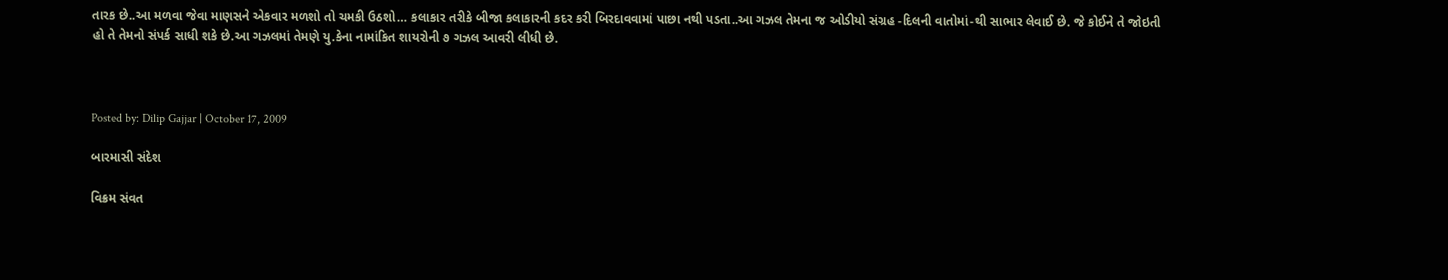તારક છે..આ મળવા જેવા માણસને એકવાર મળશો તો ચમકી ઉઠશો… કલાકાર તરીકે બીજા કલાકારની કદર કરી બિરદાવવામાં પાછા નથી પડતા..આ ગઝલ તેમના જ ઓડીયો સંગ્રહ -દિલની વાતોમાં-થી સાભાર લેવાઈ છે. જે કોઈને તે જોઇતી હો તે તેમનો સંપર્ક સાધી શકે છે.આ ગઝલમાં તેમણે યુ.કેના નામાંકિત શાયરોની ૭ ગઝલ આવરી લીધી છે.



Posted by: Dilip Gajjar | October 17, 2009

બારમાસી સંદેશ

વિક્રમ સંવત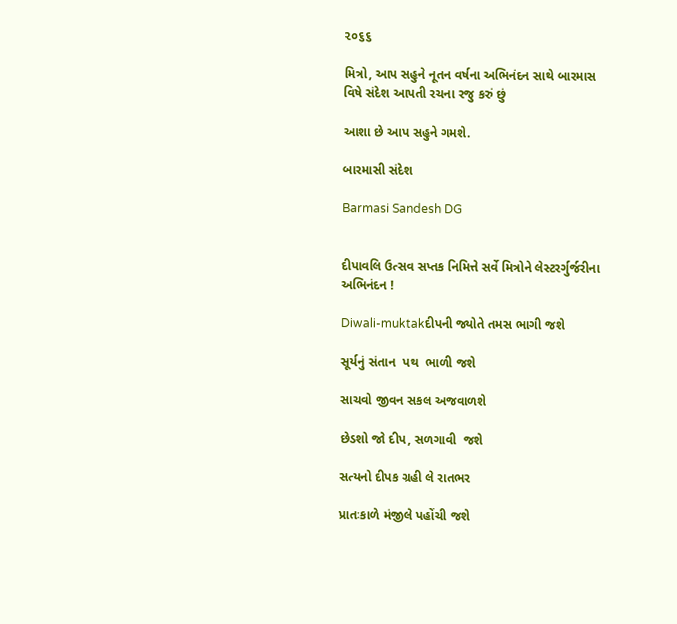૨૦૬૬

મિત્રો, આપ સહુને નૂતન વર્ષના અભિનંદન સાથે બારમાસ વિષે સંદેશ આપતી રચના રજુ કરું છું

આશા છે આપ સહુને ગમશે.

બારમાસી સંદેશ

Barmasi Sandesh DG


દીપાવલિ ઉત્સવ સપ્તક નિમિત્તે સર્વે મિત્રોને લેસ્ટરર્ગુર્જરીના અભિનંદન !

Diwali-muktakદીપની જ્યોતે તમસ ભાગી જશે

સૂર્યનું સંતાન  પથ  ભાળી જશે

સાચવો જીવન સકલ અજવાળશે

છેડશો જો દીપ, સળગાવી  જશે

સત્યનો દીપક ગ્રહી લે રાતભર

પ્રાતઃકાળે મંજીલે પહોંચી જશે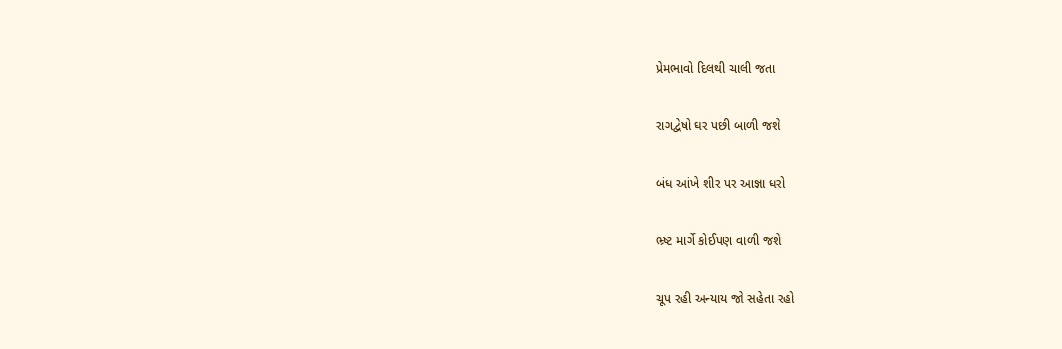પ્રેમભાવો દિલથી ચાલી જતા

રાગદ્વેષો ઘર પછી બાળી જશે

બંધ આંખે શીર પર આજ્ઞા ધરો

ભ્ર્ષ્ટ માર્ગે કોઈપણ વાળી જશે

ચૂપ રહી અન્યાય જો સહેતા રહો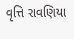વૃત્તિ રાવણિયા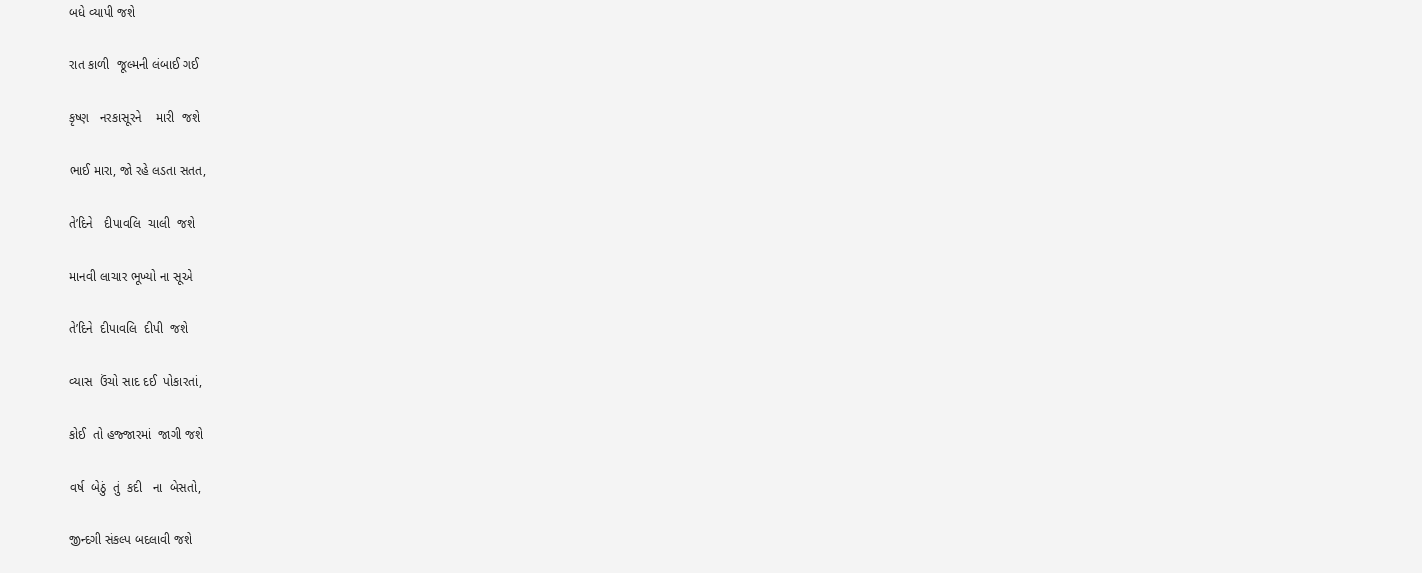બધે વ્યાપી જશે

રાત કાળી  જૂલ્મની લંબાઈ ગઈ

કૃષ્ણ   નરકાસૂરને    મારી  જશે

ભાઈ મારા, જો રહે લડતા સતત,

તે’દિને   દીપાવલિ  ચાલી  જશે

માનવી લાચાર ભૂખ્યો ના સૂએ

તે’દિને  દીપાવલિ  દીપી  જશે

વ્યાસ  ઉંચો સાદ દઈ  પોકારતાં,

કોઈ  તો હજ્જારમાં  જાગી જશે

વર્ષ  બેઠું  તું  કદી   ના  બેસતો,

જીન્દગી સંકલ્પ બદલાવી જશે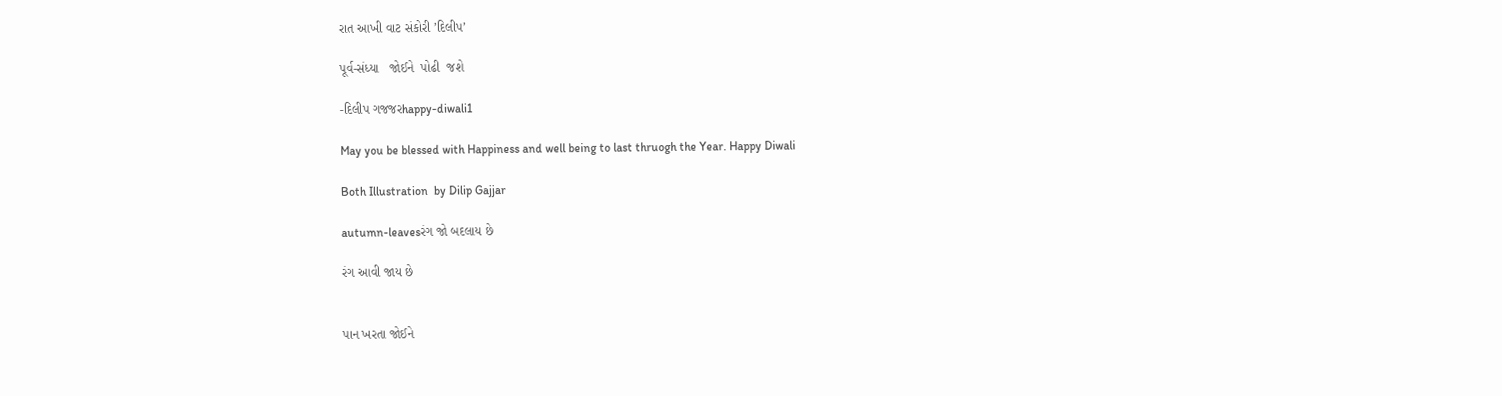રાત આખી વાટ સંકોરી ’દિલીપ’

પૂર્વ-સંધ્યા   જોઈને  પોઢી  જશે

-દિલીપ ગજજરhappy-diwali1

May you be blessed with Happiness and well being to last thruogh the Year. Happy Diwali

Both Illustration  by Dilip Gajjar

autumn-leavesરંગ જો બદલાય છે

રંગ આવી જાય છે


પાન ખરતા જોઈને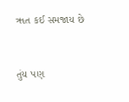ૠત કઈ સમજાય છે


તુંય પણ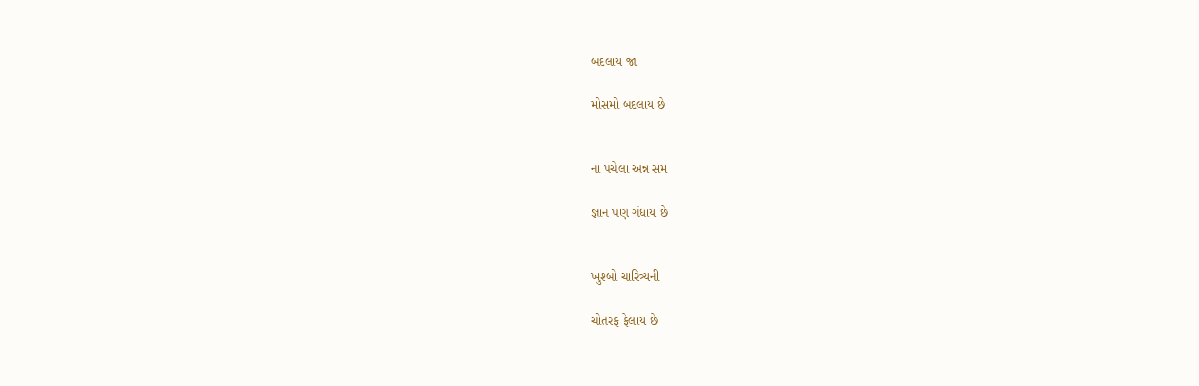બદલાય જા

મોસમો બદલાય છે


ના પચેલા અન્ન સમ

જ્ઞાન પણ ગંધાય છે


ખુશ્બો ચારિત્ર્યની

ચોતરફ ફેલાય છે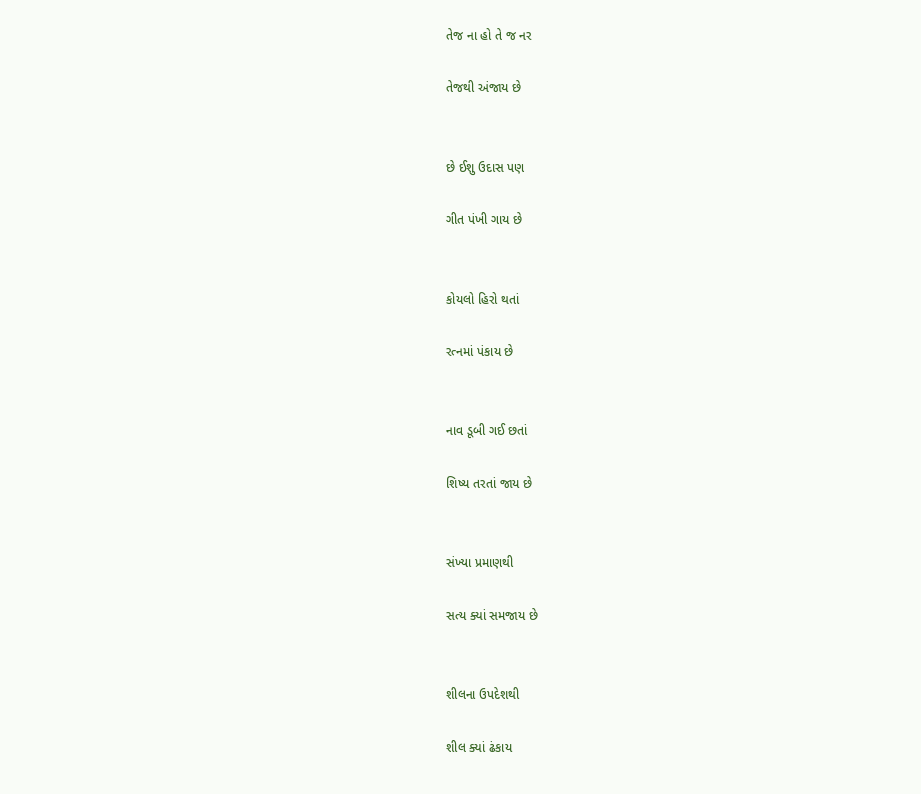તેજ ના હો તે જ નર

તેજથી અંજાય છે


છે ઈશુ ઉદાસ પણ

ગીત પંખી ગાય છે


કોયલો હિરો થતાં

રત્નમાં પંકાય છે


નાવ ડૂબી ગઈ છતાં

શિષ્ય તરતાં જાય છે


સંખ્યા પ્રમાણથી

સત્ય ક્યાં સમજાય છે


શીલના ઉપદેશથી

શીલ ક્યાં ઢંકાય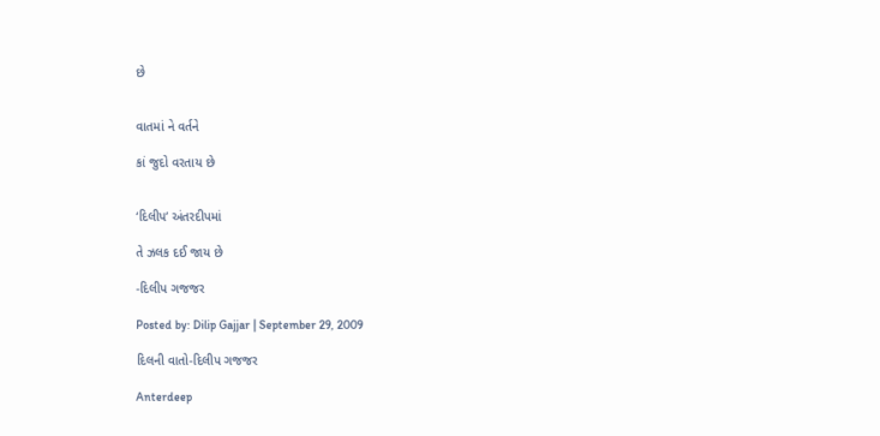છે


વાતમાં ને વર્તને

કાં જુદો વરતાય છે


‘દિલીપ’ અંતરદીપમાં

તે ઝલક દઈ જાય છે

-દિલીપ ગજજર

Posted by: Dilip Gajjar | September 29, 2009

દિલની વાતો-દિલીપ ગજજર

Anterdeep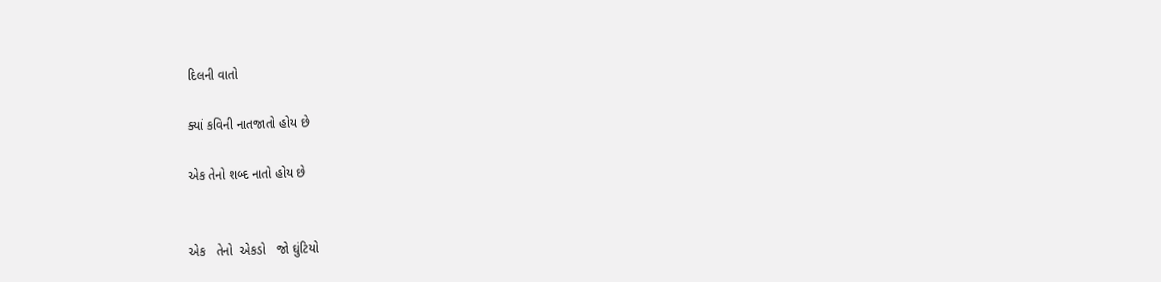દિલની વાતો

ક્યાં કવિની નાતજાતો હોય છે

એક તેનો શબ્દ નાતો હોય છે


એક   તેનો  એકડો   જો ઘુંટિયો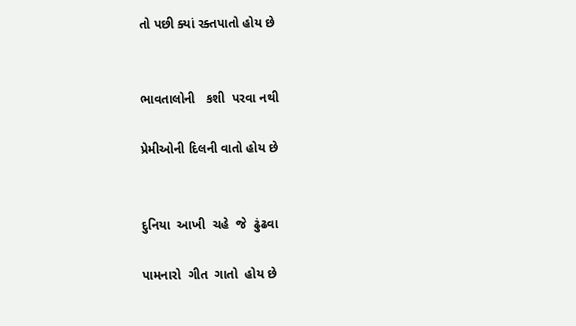તો પછી ક્યાં રક્તપાતો હોય છે


ભાવતાલોની   કશી  પરવા નથી

પ્રેમીઓની દિલની વાતો હોય છે


દુનિયા  આખી  ચહે  જે  ઢુંઢવા

પામનારો  ગીત  ગાતો  હોય છે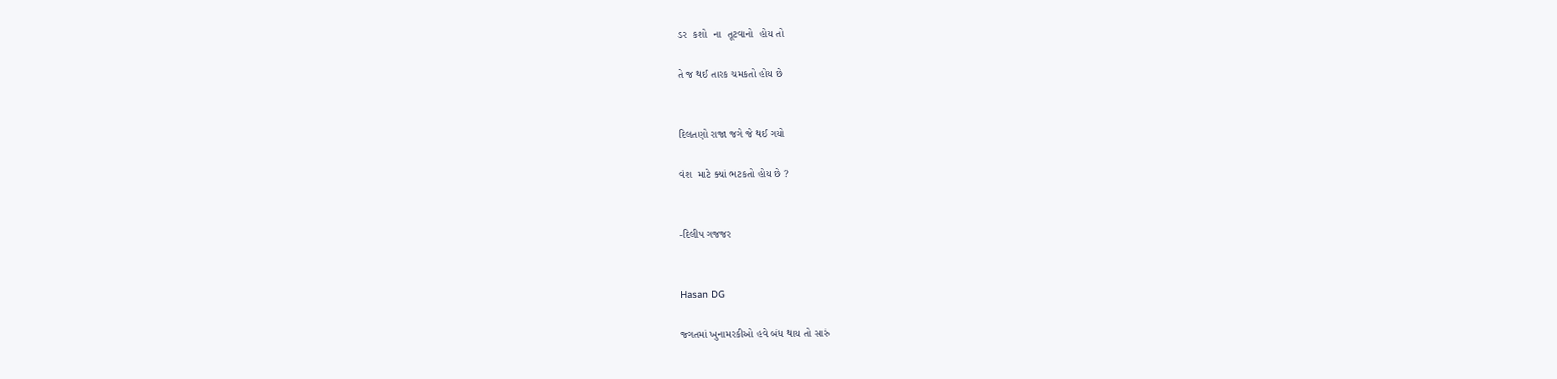ડર  કશો  ના  તૂટવાનો  હોય તો

તે જ થઈ તારક ચમકતો હોય છે


દિલતણો રાજા જગે જે થઈ ગયો

વંશ  માટે ક્યાં ભટકતો હોય છે ?


-દિલીપ ગજજર


Hasan DG

જ્ગતમાં ખુનામરકીઓ હવે બંધ થાય તો સારું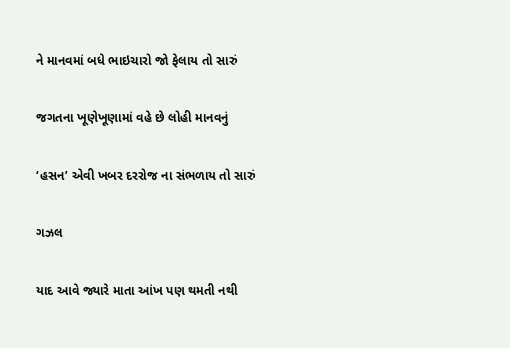ને માનવમાં બધે ભાઇચારો જો ફેલાય તો સારું

જગતના ખૂણેખૂણામાં વહે છે લોહી માનવનું

‘હસન’ એવી ખબર દરરોજ ના સંભળાય તો સારું

ગઝલ

યાદ આવે જ્યારે માતા આંખ પણ થમતી નથી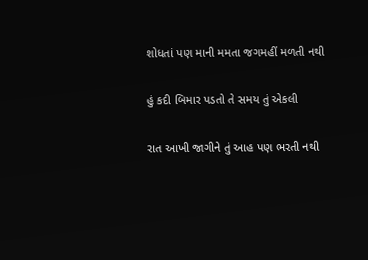શોધતાં પણ માની મમતા જગમહીં મળતી નથી

હું કદી બિમાર પડતો તે સમય તું એકલી

રાત આખી જાગીને તું આહ પણ ભરતી નથી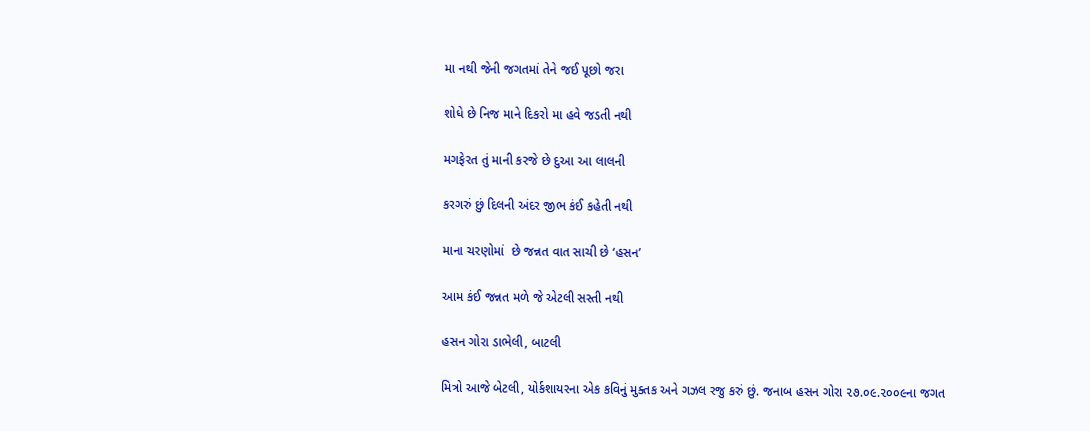મા નથી જેની જગતમાં તેને જઈ પૂછો જરા

શોધે છે નિજ માને દિકરો મા હવે જડતી નથી

મગફેરત તું માની કરજે છે દુઆ આ લાલની

કરગરું છું દિલની અંદર જીભ કંઈ કહેતી નથી

માના ચરણોમાં  છે જન્નત વાત સાચી છે ‘હસન’

આમ કંઈ જન્નત મળે જે એટલી સસ્તી નથી

હસન ગોરા ડાભેલી, બાટલી

મિત્રો આજે બેટલી, યોર્કશાયરના એક કવિનું મુક્તક અને ગઝલ રજુ કરું છું. જનાબ હસન ગોરા ૨૭.૦૯.૨૦૦૯ના જગત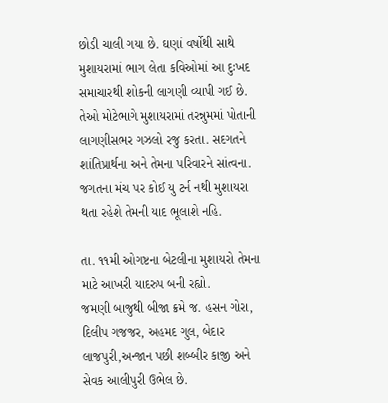છોડી ચાલી ગયા છે. ઘણાં વર્ષોથી સાથે મુશાયરામાં ભાગ લેતા કવિઓમાં આ દુઃખદ સમાચારથી શોકની લાગણી વ્યાપી ગઈ છે. તેઓ મોટેભાગે મુશાયરામાં તરન્નુમમાં પોતાની લાગણીસભર ગઝલો રજુ કરતા. સદગતને શાંતિપ્રાર્થના અને તેમના પરિવારને સાંત્વના. જગતના મંચ પર કોઈ યુ ટર્ન નથી મુશાયરા થતા રહેશે તેમની યાદ ભૂલાશે નહિ.

તા. ૧૧મી ઓગષ્ટના બેટલીના મુશાયરો તેમના માટે આખરી યાદરુપ બની રહ્યો.
જમણી બાજુથી બીજા ક્રમે જ. હસન ગોરા, દિલીપ ગજજર, અહમદ ગુલ, બેદાર લાજપુરી,અન્જાન પછી શબ્બીર કાજી અને સેવક આલીપુરી ઉભેલ છે.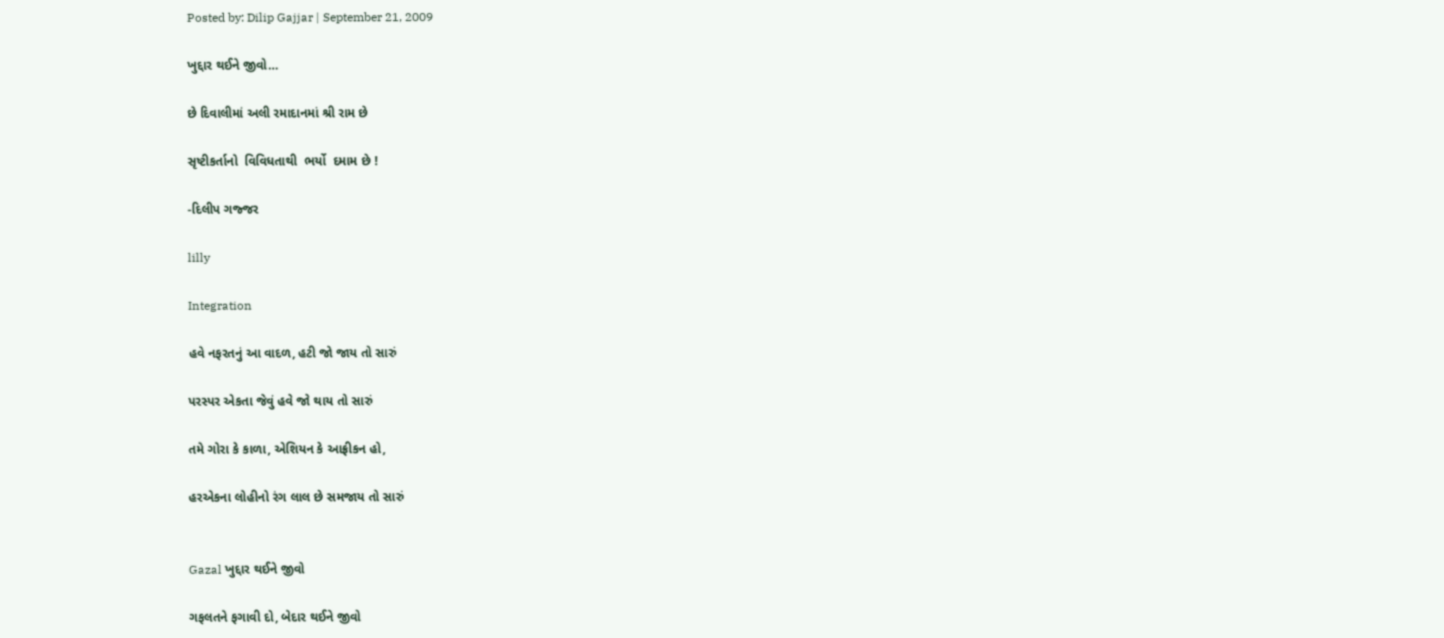Posted by: Dilip Gajjar | September 21, 2009

ખુદ્દાર થઈને જીવો…

છે દિવાલીમાં અલી રમાદાનમાં શ્રી રામ છે

સૃષ્ટીકર્તાનો  વિવિધતાથી  ભર્યો  દમામ છે !

-દિલીપ ગજ્જર

lilly

Integration

હવે નફરતનું આ વાદળ, હટી જો જાય તો સારું

પરસ્પર એકતા જેવું હવે જો થાય તો સારું

તમે ગોરા કે કાળા, એશિયન કે આફ્રીકન હો,

હરએકના લોહીનો રંગ લાલ છે સમજાય તો સારું


Gazal ખુદ્દાર થઈને જીવો

ગફલતને ફગાવી દો, બેદાર થઈને જીવો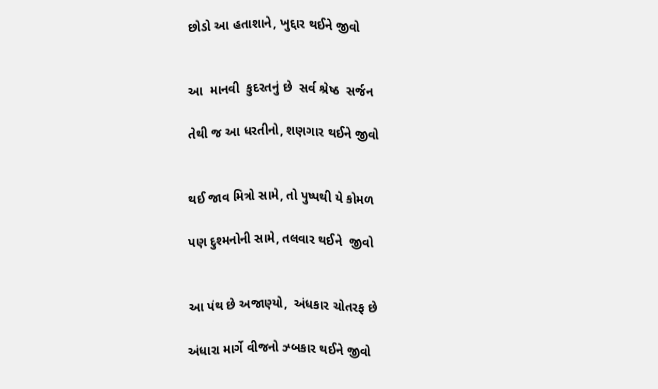છોડો આ હતાશાને, ખુદ્દાર થઈને જીવો


આ  માનવી  કુદરતનું છે  સર્વ શ્રેષ્ઠ  સર્જન

તેથી જ આ ધરતીનો, શણગાર થઈને જીવો


થઈ જાવ મિત્રો સામે, તો પુષ્પથી યે કોમળ

પણ દુશ્મનોની સામે, તલવાર થઈને  જીવો


આ પંથ છે અજાણ્યો,  અંધકાર ચોતરફ છે

અંધારા માર્ગે વીજનો ઝ્બકાર થઈને જીવો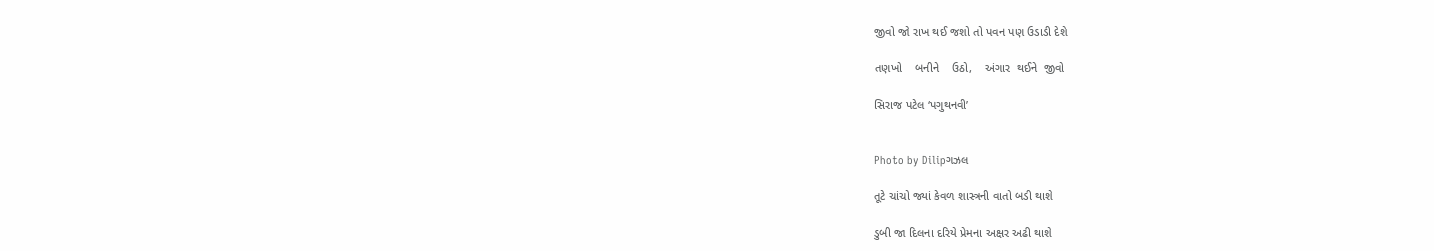જીવો જો રાખ થઈ જશો તો પવન પણ ઉડાડી દેશે

તણખો    બનીને    ઉઠો,    અંગાર  થઈને  જીવો

સિરાજ પટેલ ‘પગુથનવી’


Photo by Dilipગઝલ

તૂટે ચાંચો જ્યાં કેવળ શાસ્ત્રની વાતો બડી થાશે

ડુબી જા દિલના દરિયે પ્રેમના અક્ષર અઢી થાશે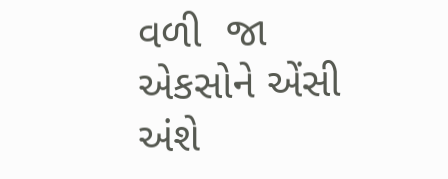વળી  જા  એકસોને એંસી અંશે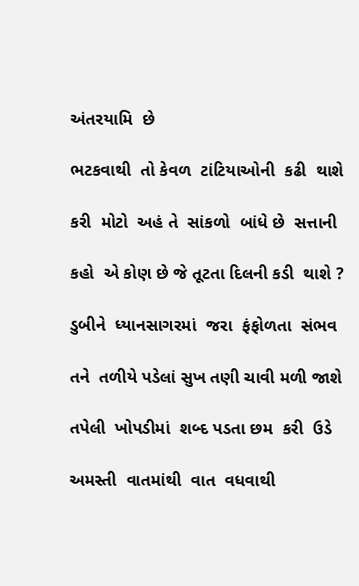અંતરયામિ  છે

ભટકવાથી  તો કેવળ  ટાંટિયાઓની  કઢી  થાશે

કરી  મોટો  અહં તે  સાંકળો  બાંધે છે  સત્તાની

કહો  એ કોણ છે જે તૂટતા દિલની કડી  થાશે ?

ડુબીને  ધ્યાનસાગરમાં  જરા  ફંફોળતા  સંભવ

તને  તળીયે પડેલાં સુખ તણી ચાવી મળી જાશે

તપેલી  ખોપડીમાં  શબ્દ પડતા છમ  કરી  ઉડે

અમસ્તી  વાતમાંથી  વાત  વધવાથી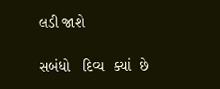લડી જાશે

સબંધો   દિવ્ય  ક્યાં  છે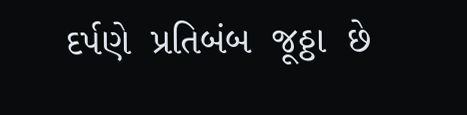દર્પણે  પ્રતિબંબ  જૂઠ્ઠા  છે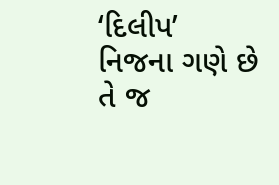‘દિલીપ’ નિજના ગણે છે તે જ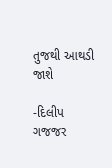તુજથી આથડી જાશે

-દિલીપ ગજજર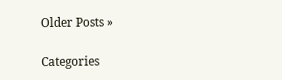Older Posts »

Categories